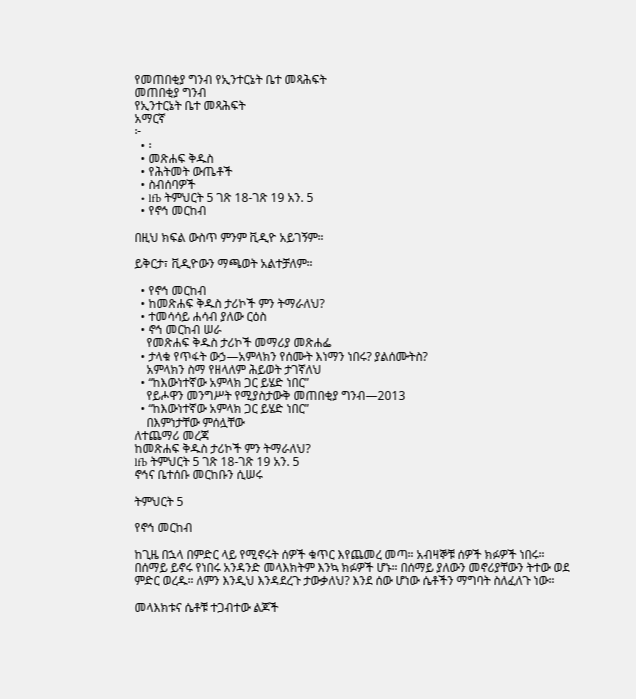የመጠበቂያ ግንብ የኢንተርኔት ቤተ መጻሕፍት
መጠበቂያ ግንብ
የኢንተርኔት ቤተ መጻሕፍት
አማርኛ
፦
  • ፡
  • መጽሐፍ ቅዱስ
  • የሕትመት ውጤቶች
  • ስብሰባዎች
  • lfb ትምህርት 5 ገጽ 18-ገጽ 19 አን. 5
  • የኖኅ መርከብ

በዚህ ክፍል ውስጥ ምንም ቪዲዮ አይገኝም።

ይቅርታ፣ ቪዲዮውን ማጫወት አልተቻለም።

  • የኖኅ መርከብ
  • ከመጽሐፍ ቅዱስ ታሪኮች ምን ትማራለህ?
  • ተመሳሳይ ሐሳብ ያለው ርዕስ
  • ኖኅ መርከብ ሠራ
    የመጽሐፍ ቅዱስ ታሪኮች መማሪያ መጽሐፌ
  • ታላቁ የጥፋት ውኃ—አምላክን የሰሙት እነማን ነበሩ? ያልሰሙትስ?
    አምላክን ስማ የዘላለም ሕይወት ታገኛለህ
  • “ከእውነተኛው አምላክ ጋር ይሄድ ነበር”
    የይሖዋን መንግሥት የሚያስታውቅ መጠበቂያ ግንብ—2013
  • “ከእውነተኛው አምላክ ጋር ይሄድ ነበር”
    በእምነታቸው ምሰሏቸው
ለተጨማሪ መረጃ
ከመጽሐፍ ቅዱስ ታሪኮች ምን ትማራለህ?
lfb ትምህርት 5 ገጽ 18-ገጽ 19 አን. 5
ኖኅና ቤተሰቡ መርከቡን ሲሠሩ

ትምህርት 5

የኖኅ መርከብ

ከጊዜ በኋላ በምድር ላይ የሚኖሩት ሰዎች ቁጥር እየጨመረ መጣ። አብዛኞቹ ሰዎች ክፉዎች ነበሩ። በሰማይ ይኖሩ የነበሩ አንዳንድ መላእክትም እንኳ ክፉዎች ሆኑ። በሰማይ ያለውን መኖሪያቸውን ትተው ወደ ምድር ወረዱ። ለምን እንዲህ እንዳደረጉ ታውቃለህ? እንደ ሰው ሆነው ሴቶችን ማግባት ስለፈለጉ ነው።

መላእክቱና ሴቶቹ ተጋብተው ልጆች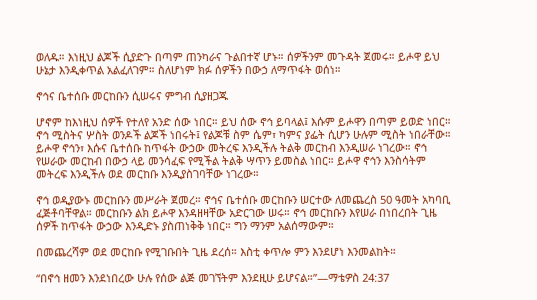ወለዱ። እነዚህ ልጆች ሲያድጉ በጣም ጠንካራና ጉልበተኛ ሆኑ። ሰዎችንም መጉዳት ጀመሩ። ይሖዋ ይህ ሁኔታ እንዲቀጥል አልፈለገም። ስለሆነም ክፉ ሰዎችን በውኃ ለማጥፋት ወሰነ።

ኖኅና ቤተሰቡ መርከቡን ሲሠሩና ምግብ ሲያዘጋጁ

ሆኖም ከእነዚህ ሰዎች የተለየ አንድ ሰው ነበር። ይህ ሰው ኖኅ ይባላል፤ እሱም ይሖዋን በጣም ይወድ ነበር። ኖኅ ሚስትና ሦስት ወንዶች ልጆች ነበሩት፤ የልጆቹ ስም ሴም፣ ካምና ያፌት ሲሆን ሁሉም ሚስት ነበራቸው። ይሖዋ ኖኅን፣ እሱና ቤተሰቡ ከጥፋት ውኃው መትረፍ እንዲችሉ ትልቅ መርከብ እንዲሠራ ነገረው። ኖኅ የሠራው መርከብ በውኃ ላይ መንሳፈፍ የሚችል ትልቅ ሣጥን ይመስል ነበር። ይሖዋ ኖኅን እንስሳትም መትረፍ እንዲችሉ ወደ መርከቡ እንዲያስገባቸው ነገረው።

ኖኅ ወዲያውኑ መርከቡን መሥራት ጀመረ። ኖኅና ቤተሰቡ መርከቡን ሠርተው ለመጨረስ 50 ዓመት አካባቢ ፈጅቶባቸዋል። መርከቡን ልክ ይሖዋ እንዳዘዛቸው አድርገው ሠሩ። ኖኅ መርከቡን እየሠራ በነበረበት ጊዜ ሰዎች ከጥፋት ውኃው እንዲድኑ ያስጠነቅቅ ነበር። ግን ማንም አልሰማውም።

በመጨረሻም ወደ መርከቡ የሚገቡበት ጊዜ ደረሰ። እስቲ ቀጥሎ ምን እንደሆነ እንመልከት።

“በኖኅ ዘመን እንደነበረው ሁሉ የሰው ልጅ መገኘትም እንደዚሁ ይሆናል።”—ማቴዎስ 24:37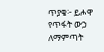ጥያቄ፦ ይሖዋ የጥፋት ውኃ ለማምጣት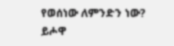የወሰነው ለምንድን ነው? ይሖዋ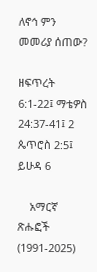ለኖኅ ምን መመሪያ ሰጠው?

ዘፍጥረት 6:1-22፤ ማቴዎስ 24:37-41፤ 2 ጴጥሮስ 2:5፤ ይሁዳ 6

    አማርኛ ጽሑፎች (1991-2025)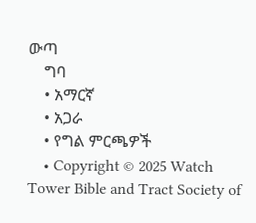ውጣ
    ግባ
    • አማርኛ
    • አጋራ
    • የግል ምርጫዎች
    • Copyright © 2025 Watch Tower Bible and Tract Society of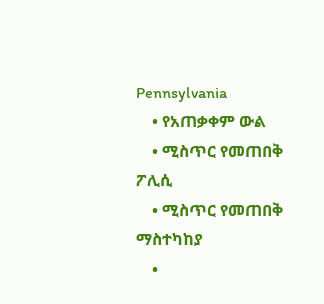Pennsylvania
    • የአጠቃቀም ውል
    • ሚስጥር የመጠበቅ ፖሊሲ
    • ሚስጥር የመጠበቅ ማስተካከያ
    •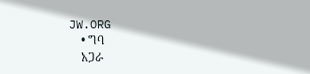JW.ORG
    • ግባ
    አጋራ